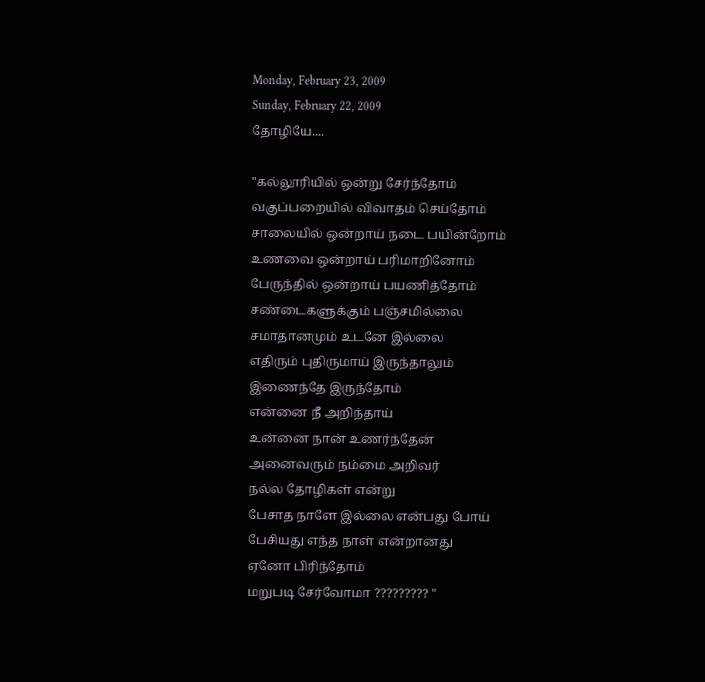Monday, February 23, 2009
Sunday, February 22, 2009
தோழியே....

"கல்லூரியில் ஒன்று சேர்ந்தோம்
வகுப்பறையில் விவாதம் செய்தோம்
சாலையில் ஒன்றாய் நடை பயின்றோம்
உணவை ஒன்றாய் பரிமாறினோம்
பேருந்தில் ஒன்றாய் பயணித்தோம்
சண்டைகளுக்கும் பஞ்சமில்லை
சமாதானமும் உடனே இல்லை
எதிரும் புதிருமாய் இருந்தாலும்
இணைந்தே இருந்தோம்
என்னை நீ அறிந்தாய்
உன்னை நான் உணர்ந்தேன்
அனைவரும் நம்மை அறிவர்
நல்ல தோழிகள் என்று
பேசாத நாளே இல்லை என்பது போய்
பேசியது எந்த நாள் என்றானது
ஏனோ பிரிந்தோம்
மறுபடி சேர்வோமா ????????? "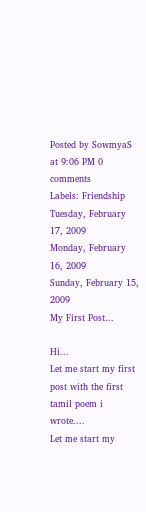Posted by SowmyaS at 9:06 PM 0 comments
Labels: Friendship
Tuesday, February 17, 2009
Monday, February 16, 2009
Sunday, February 15, 2009
My First Post...

Hi...
Let me start my first post with the first tamil poem i wrote....
Let me start my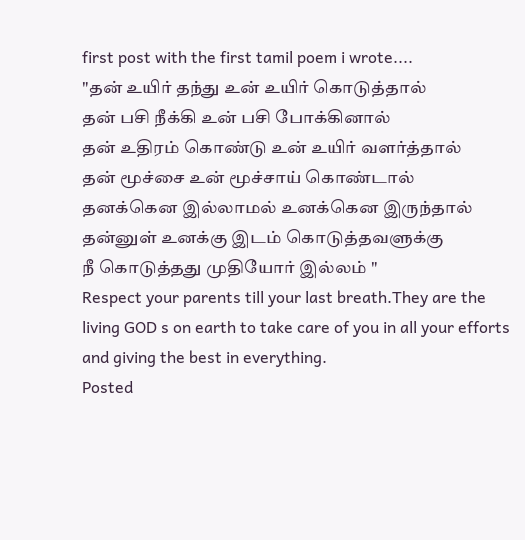first post with the first tamil poem i wrote....
"தன் உயிர் தந்து உன் உயிர் கொடுத்தால்
தன் பசி நீக்கி உன் பசி போக்கினால்
தன் உதிரம் கொண்டு உன் உயிர் வளர்த்தால்
தன் மூச்சை உன் மூச்சாய் கொண்டால்
தனக்கென இல்லாமல் உனக்கென இருந்தால்
தன்னுள் உனக்கு இடம் கொடுத்தவளுக்கு
நீ கொடுத்தது முதியோர் இல்லம் "
Respect your parents till your last breath.They are the living GOD s on earth to take care of you in all your efforts and giving the best in everything.
Posted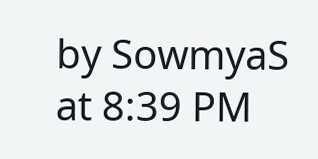by SowmyaS at 8:39 PM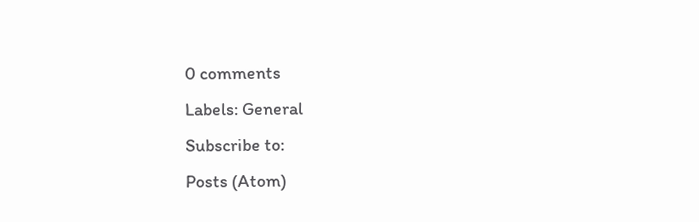0 comments
Labels: General
Subscribe to:
Posts (Atom)